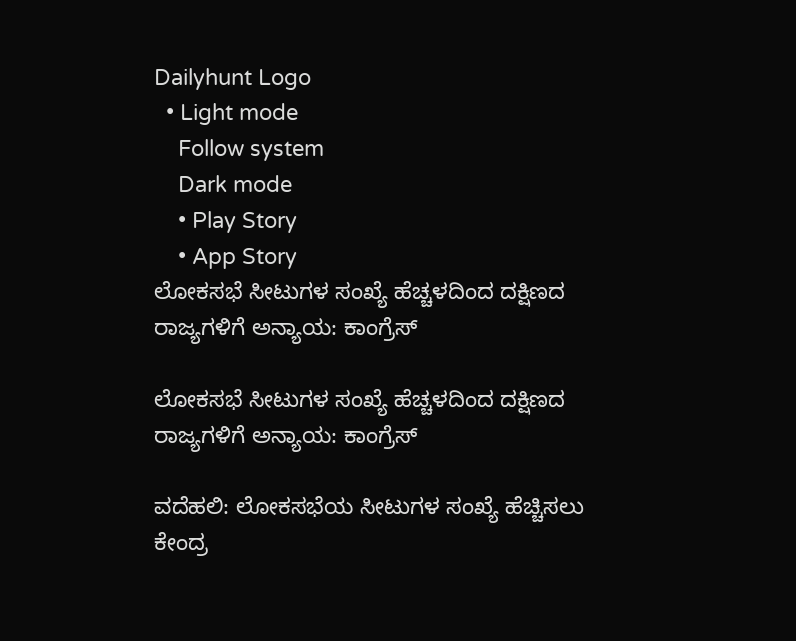Dailyhunt Logo
  • Light mode
    Follow system
    Dark mode
    • Play Story
    • App Story
ಲೋಕಸಭೆ ಸೀಟುಗಳ ಸಂಖ್ಯೆ ಹೆಚ್ಚಳದಿಂದ ದಕ್ಷಿಣದ ರಾಜ್ಯಗಳಿಗೆ ಅನ್ಯಾಯ: ಕಾಂಗ್ರೆಸ್

ಲೋಕಸಭೆ ಸೀಟುಗಳ ಸಂಖ್ಯೆ ಹೆಚ್ಚಳದಿಂದ ದಕ್ಷಿಣದ ರಾಜ್ಯಗಳಿಗೆ ಅನ್ಯಾಯ: ಕಾಂಗ್ರೆಸ್

ವದೆಹಲಿ: ಲೋಕಸಭೆಯ ಸೀಟುಗಳ ಸಂಖ್ಯೆ ಹೆಚ್ಚಿಸಲು ಕೇಂದ್ರ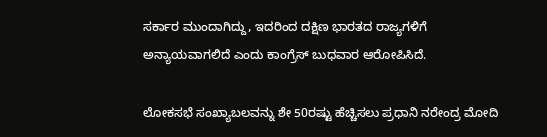ಸರ್ಕಾರ ಮುಂದಾಗಿದ್ದು, ಇದರಿಂದ ದಕ್ಷಿಣ ಭಾರತದ ರಾಜ್ಯಗಳಿಗೆ ಅನ್ಯಾಯವಾಗಲಿದೆ ಎಂದು ಕಾಂಗ್ರೆಸ್ ಬುಧವಾರ ಆರೋಪಿಸಿದೆ.

ಲೋಕಸಭೆ ಸಂಖ್ಯಾಬಲವನ್ನು ಶೇ 50ರಷ್ಟು ಹೆಚ್ಚಿಸಲು ಪ್ರಧಾನಿ ನರೇಂದ್ರ ಮೋದಿ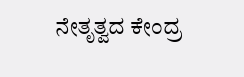ನೇತೃತ್ವದ ಕೇಂದ್ರ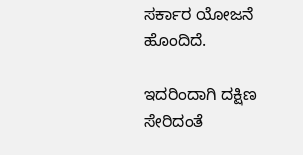ಸರ್ಕಾರ ಯೋಜನೆ ಹೊಂದಿದೆ.

ಇದರಿಂದಾಗಿ ದಕ್ಷಿಣ ಸೇರಿದಂತೆ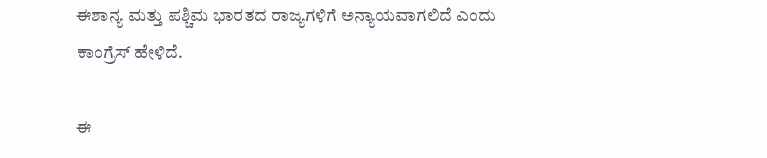ಈಶಾನ್ಯ ಮತ್ತು ಪಶ್ಚಿಮ ಭಾರತದ ರಾಜ್ಯಗಳಿಗೆ ಅನ್ಯಾಯವಾಗಲಿದೆ ಎಂದು ಕಾಂಗ್ರೆಸ್ ಹೇಳಿದೆ.

ಈ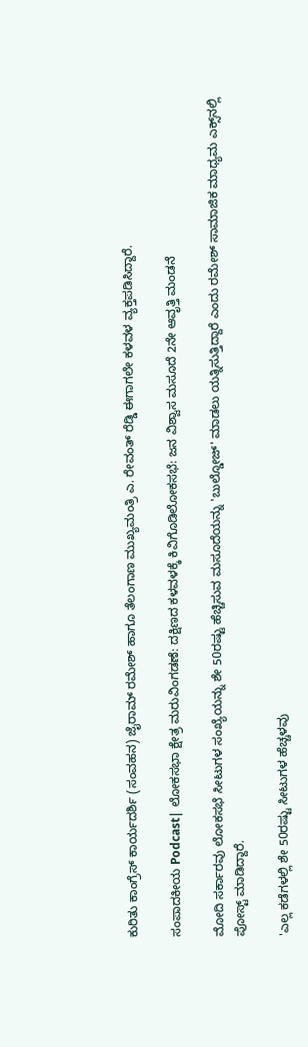ಕುರಿತು ಕಾಂಗ್ರೆಸ್ ಕಾರ್ಯದರ್ಶಿ (ಸಂವಹನ) ಜೈರಾಮ್ ರಮೇಶ್ ಹಾಗೂ ತೆಲಂಗಾಣ ಮುಖ್ಯಮಂತ್ರಿ ಎ. ರೇವಂತ್ ರೆಡ್ಡಿ ಈಗಾಗಲೇ ಕಳವಳ ವ್ಯಕ್ತಪಡಿಸಿದ್ದಾರೆ.

ಸಂಪಾದಕೀಯ Podcast| ಲೋಕಸಭಾ ಕ್ಷೇತ್ರ ಮರುವಿಂಗಡಣೆ: ದಕ್ಷಿಣದ ಕಳವಳಕ್ಕೆ ಕಿವಿಗೊಡಿಲೋಕಸಭೆ: ಜನ ವಿಶ್ವಾಸ ಮಸೂದೆ 2ನೇ ಆವೃತ್ತಿ ಮಂಡನೆ

ಮೋದಿ ಸರ್ಕಾರವು ಲೋಕಸಭೆ ಸೀಟುಗಳ ಸಂಖ್ಯೆಯನ್ನು ಶೇ 50ರಷ್ಟು ಹೆಚ್ಚಿಸುವ ಮಸೂದೆಯನ್ನು 'ಬುಲ್ಡೋಜ್' ಮಾಡಲು ಯತ್ನಿಸುತ್ತಿದ್ದಾರೆ ಎಂದು ರಮೇಶ್ ಸಾಮಾಜಿಕ ಮಾಧ್ಯಮ ಎಕ್ಸ್‌ನಲ್ಲಿ ಪೋಸ್ಟ್ ಮಾಡಿದ್ದಾರೆ.

'ಎಲ್ಲ ಕಡೆಗಳಲ್ಲಿ ಶೇ 50ರಷ್ಟು ಸೀಟುಗಳ ಹೆಚ್ಚಳವು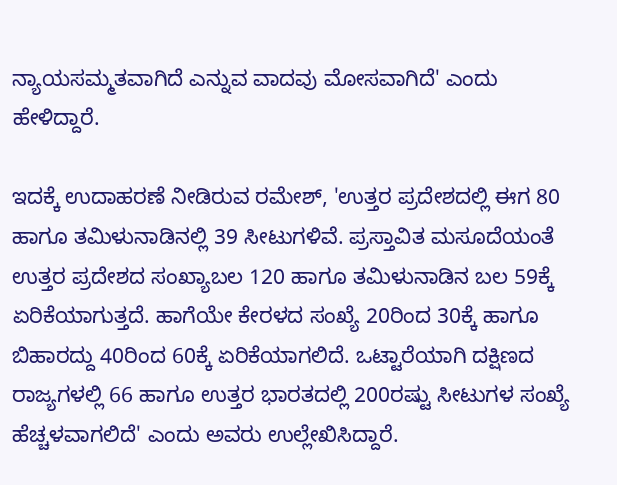ನ್ಯಾಯಸಮ್ಮತವಾಗಿದೆ ಎನ್ನುವ ವಾದವು ಮೋಸವಾಗಿದೆ' ಎಂದು ಹೇಳಿದ್ದಾರೆ.

ಇದಕ್ಕೆ ಉದಾಹರಣೆ ನೀಡಿರುವ ರಮೇಶ್, 'ಉತ್ತರ ಪ್ರದೇಶದಲ್ಲಿ ಈಗ 80 ಹಾಗೂ ತಮಿಳುನಾಡಿನಲ್ಲಿ 39 ಸೀಟುಗಳಿವೆ. ಪ್ರಸ್ತಾವಿತ ಮಸೂದೆಯಂತೆ ಉತ್ತರ ಪ್ರದೇಶದ ಸಂಖ್ಯಾಬಲ 120 ಹಾಗೂ ತಮಿಳುನಾಡಿನ ಬಲ 59ಕ್ಕೆ ಏರಿಕೆಯಾಗುತ್ತದೆ. ಹಾಗೆಯೇ ಕೇರಳದ ಸಂಖ್ಯೆ 20ರಿಂದ 30ಕ್ಕೆ ಹಾಗೂ ಬಿಹಾರದ್ದು 40ರಿಂದ 60ಕ್ಕೆ ಏರಿಕೆಯಾಗಲಿದೆ. ಒಟ್ಟಾರೆಯಾಗಿ ದಕ್ಷಿಣದ ರಾಜ್ಯಗಳಲ್ಲಿ 66 ಹಾಗೂ ಉತ್ತರ ಭಾರತದಲ್ಲಿ 200ರಷ್ಟು ಸೀಟುಗಳ ಸಂಖ್ಯೆ ಹೆಚ್ಚಳವಾಗಲಿದೆ' ಎಂದು ಅವರು ಉಲ್ಲೇಖಿಸಿದ್ದಾರೆ.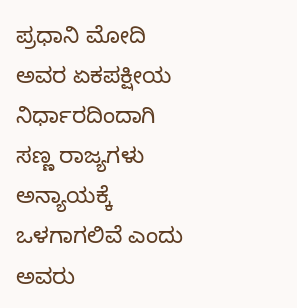ಪ್ರಧಾನಿ ಮೋದಿ ಅವರ ಏಕಪಕ್ಷೀಯ ನಿರ್ಧಾರದಿಂದಾಗಿ ಸಣ್ಣ ರಾಜ್ಯಗಳು ಅನ್ಯಾಯಕ್ಕೆ ಒಳಗಾಗಲಿವೆ ಎಂದು ಅವರು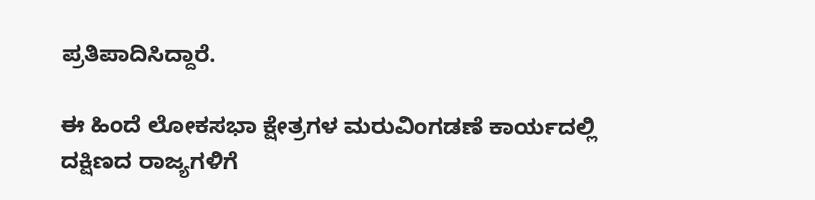ಪ್ರತಿಪಾದಿಸಿದ್ದಾರೆ.

ಈ ಹಿಂದೆ ಲೋಕಸಭಾ ಕ್ಷೇತ್ರಗಳ ಮರುವಿಂಗಡಣೆ ಕಾರ್ಯದಲ್ಲಿ ದಕ್ಷಿಣದ ರಾಜ್ಯಗಳಿಗೆ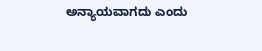ಅನ್ಯಾಯವಾಗದು ಎಂದು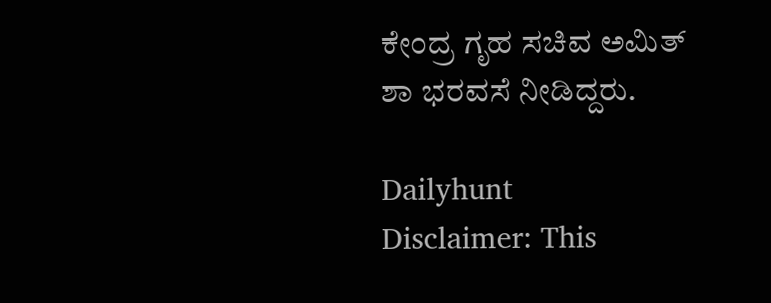ಕೇಂದ್ರ ಗೃಹ ಸಚಿವ ಅಮಿತ್ ಶಾ ಭರವಸೆ ನೀಡಿದ್ದರು.

Dailyhunt
Disclaimer: This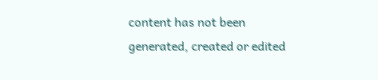content has not been generated, created or edited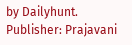by Dailyhunt. Publisher: Prajavani